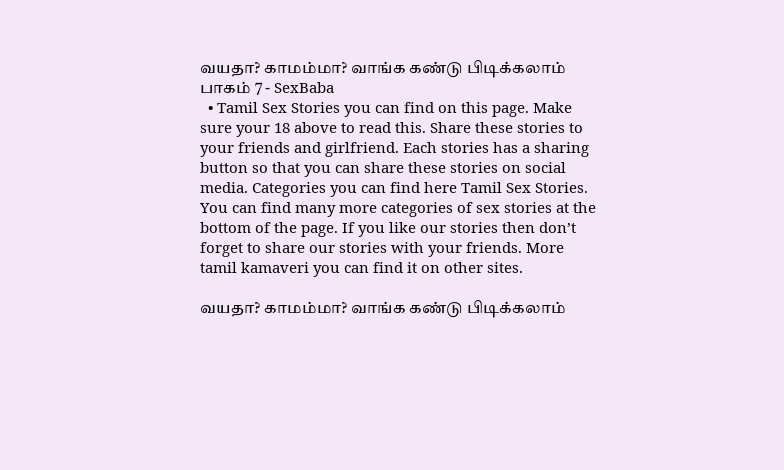வயதா? காமம்மா? வாங்க கண்டு பிடிக்கலாம் பாகம் 7 - SexBaba
  • Tamil Sex Stories you can find on this page. Make sure your 18 above to read this. Share these stories to your friends and girlfriend. Each stories has a sharing button so that you can share these stories on social media. Categories you can find here Tamil Sex Stories. You can find many more categories of sex stories at the bottom of the page. If you like our stories then don’t forget to share our stories with your friends. More tamil kamaveri you can find it on other sites.

வயதா? காமம்மா? வாங்க கண்டு பிடிக்கலாம்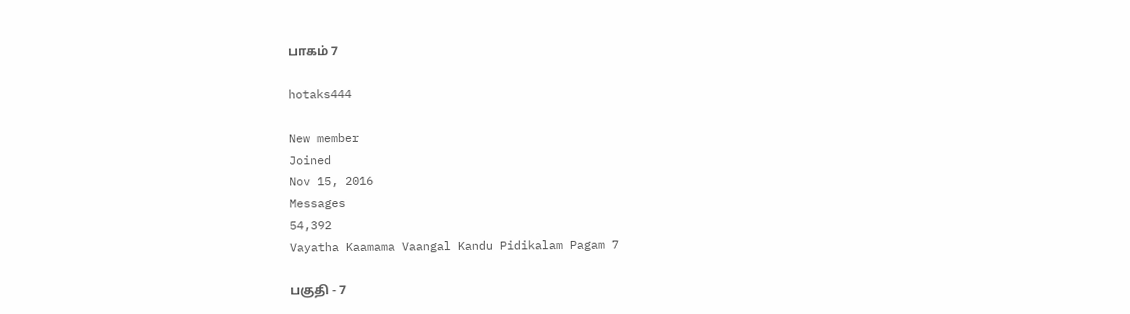பாகம் 7

hotaks444

New member
Joined
Nov 15, 2016
Messages
54,392
Vayatha Kaamama Vaangal Kandu Pidikalam Pagam 7

பகுதி - 7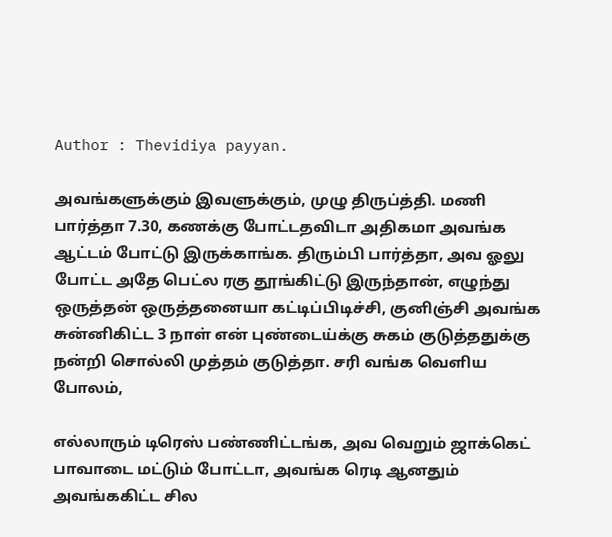Author : Thevidiya payyan.

அவங்களுக்கும் இவளுக்கும், முழு திருப்த்தி. மணி பார்த்தா 7.30, கணக்கு போட்டதவிடா அதிகமா அவங்க ஆட்டம் போட்டு இருக்காங்க. திரும்பி பார்த்தா, அவ ஓலு போட்ட அதே பெட்ல ரகு தூங்கிட்டு இருந்தான், எழுந்து ஒருத்தன் ஒருத்தனையா கட்டிப்பிடிச்சி, குனிஞ்சி அவங்க சுன்னிகிட்ட 3 நாள் என் புண்டைய்க்கு சுகம் குடுத்ததுக்கு நன்றி சொல்லி முத்தம் குடுத்தா. சரி வங்க வெளிய போலம்,

எல்லாரும் டிரெஸ் பண்ணிட்டங்க, அவ வெறும் ஜாக்கெட் பாவாடை மட்டும் போட்டா, அவங்க ரெடி ஆனதும் அவங்ககிட்ட சில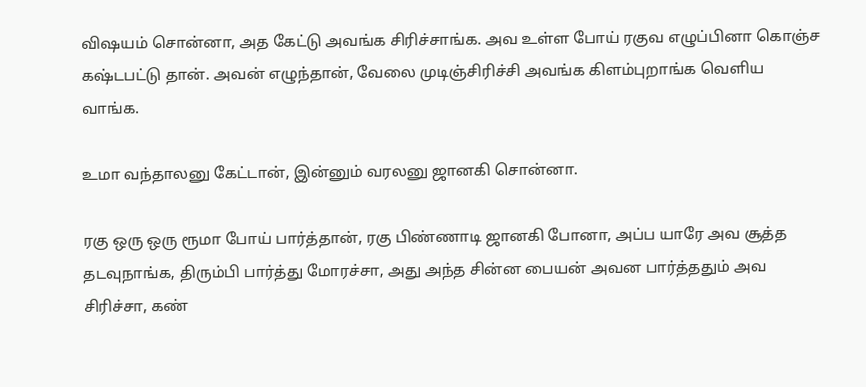விஷயம் சொன்னா, அத கேட்டு அவங்க சிரிச்சாங்க. அவ உள்ள போய் ரகுவ எழுப்பினா கொஞ்ச கஷ்டபட்டு தான். அவன் எழுந்தான், வேலை முடிஞ்சிரிச்சி அவங்க கிளம்புறாங்க வெளிய வாங்க.

உமா வந்தாலனு கேட்டான், இன்னும் வரலனு ஜானகி சொன்னா.

ரகு ஒரு ஒரு ரூமா போய் பார்த்தான், ரகு பிண்ணாடி ஜானகி போனா, அப்ப யாரே அவ சூத்த தடவுநாங்க, திரும்பி பார்த்து மோரச்சா, அது அந்த சின்ன பையன் அவன பார்த்ததும் அவ சிரிச்சா, கண்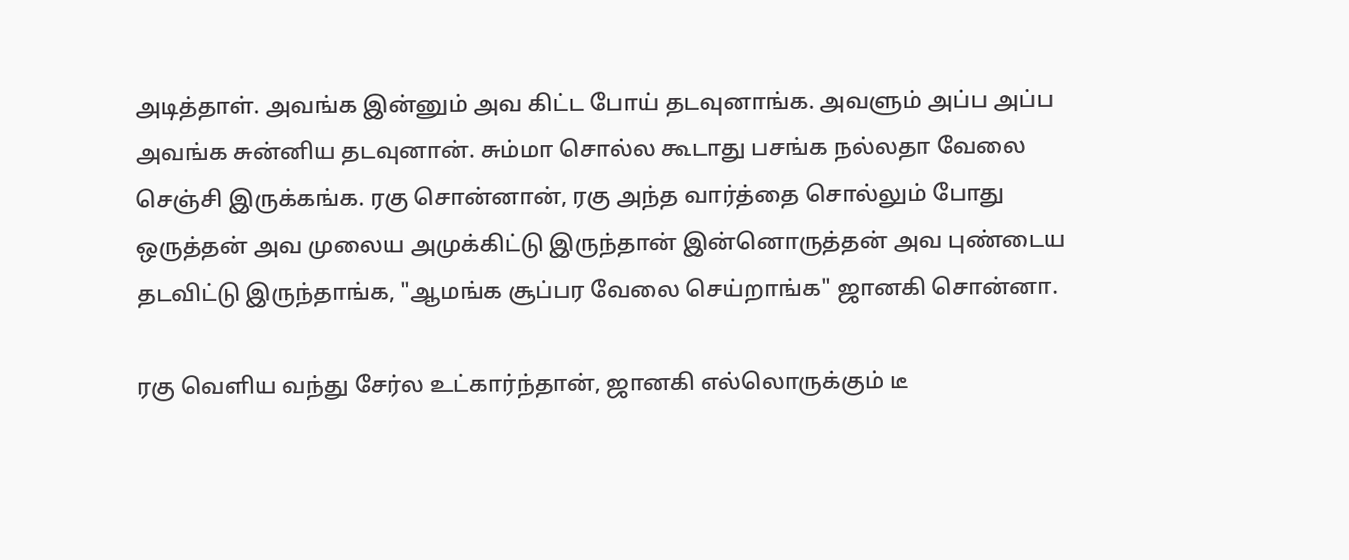அடித்தாள். அவங்க இன்னும் அவ கிட்ட போய் தடவுனாங்க. அவளும் அப்ப அப்ப அவங்க சுன்னிய தடவுனான். சும்மா சொல்ல கூடாது பசங்க நல்லதா வேலை செஞ்சி இருக்கங்க. ரகு சொன்னான், ரகு அந்த வார்த்தை சொல்லும் போது ஒருத்தன் அவ முலைய அமுக்கிட்டு இருந்தான் இன்னொருத்தன் அவ புண்டைய தடவிட்டு இருந்தாங்க, "ஆமங்க சூப்பர வேலை செய்றாங்க" ஜானகி சொன்னா.

ரகு வெளிய வந்து சேர்ல உட்கார்ந்தான், ஜானகி எல்லொருக்கும் டீ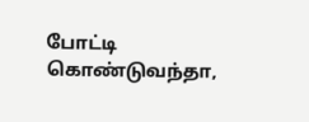போட்டி கொண்டுவந்தா,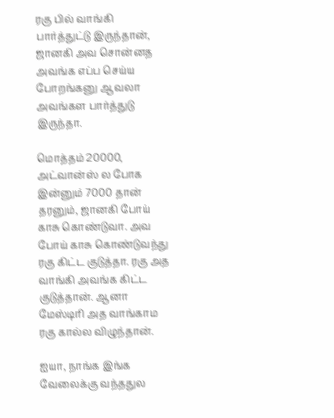ரகு பில் வாங்கி பார்த்துட்டு இருந்தான், ஜானகி அவ சொன்னத அவங்க எப்ப செய்ய போறங்கனு ஆவலா அவங்கள பார்த்துடு இருந்தா.

மொத்தம் 20000, அட்வான்ஸ் ல போக இன்னும் 7000 தான் தரனும், ஜானகி போய் காசு கொண்டுவா. அவ போய் காசு கொண்டுவந்து ரகு கிட்ட குடுத்தா. ரகு அத வாங்கி அவங்க கிட்ட குடுத்தான். ஆனா மேஸ்டிரி அத வாங்காம ரகு கால்ல விழுந்தான்.

ஐயா, நாங்க இங்க வேலைக்கு வந்ததுல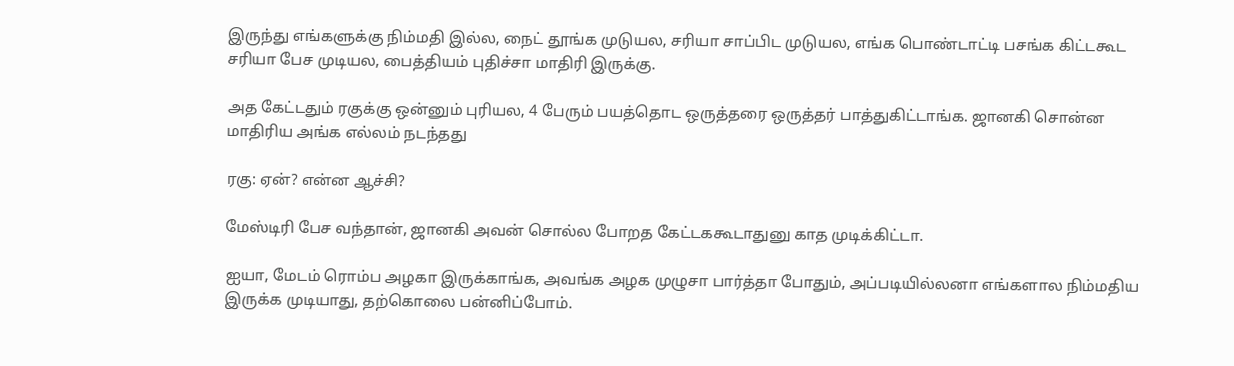இருந்து எங்களுக்கு நிம்மதி இல்ல, நைட் தூங்க முடுயல, சரியா சாப்பிட முடுயல, எங்க பொண்டாட்டி பசங்க கிட்டகூட சரியா பேச முடியல, பைத்தியம் புதிச்சா மாதிரி இருக்கு.

அத கேட்டதும் ரகுக்கு ஒன்னும் புரியல, 4 பேரும் பயத்தொட ஒருத்தரை ஒருத்தர் பாத்துகிட்டாங்க. ஜானகி சொன்ன மாதிரிய அங்க எல்லம் நடந்தது

ரகு: ஏன்? என்ன ஆச்சி?

மேஸ்டிரி பேச வந்தான், ஜானகி அவன் சொல்ல போறத கேட்டககூடாதுனு காத முடிக்கிட்டா.

ஐயா, மேடம் ரொம்ப அழகா இருக்காங்க, அவங்க அழக முழுசா பார்த்தா போதும், அப்படியில்லனா எங்களால நிம்மதிய இருக்க முடியாது, தற்கொலை பன்னிப்போம்.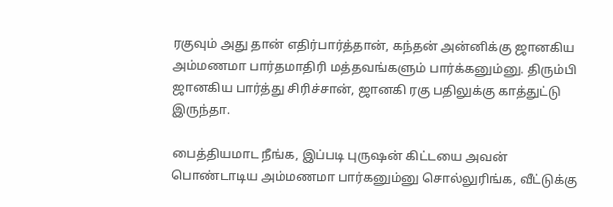ரகுவும் அது தான் எதிர்பார்த்தான், கந்தன் அன்னிக்கு ஜானகிய அம்மணமா பார்தமாதிரி மத்தவங்களும் பார்க்கனும்னு. திரும்பி ஜானகிய பார்த்து சிரிச்சான், ஜானகி ரகு பதிலுக்கு காத்துட்டு இருந்தா.

பைத்தியமாட நீங்க, இப்படி புருஷன் கிட்டயை அவன் பொண்டாடிய அம்மணமா பார்கனும்னு சொல்லுரிங்க, வீட்டுக்கு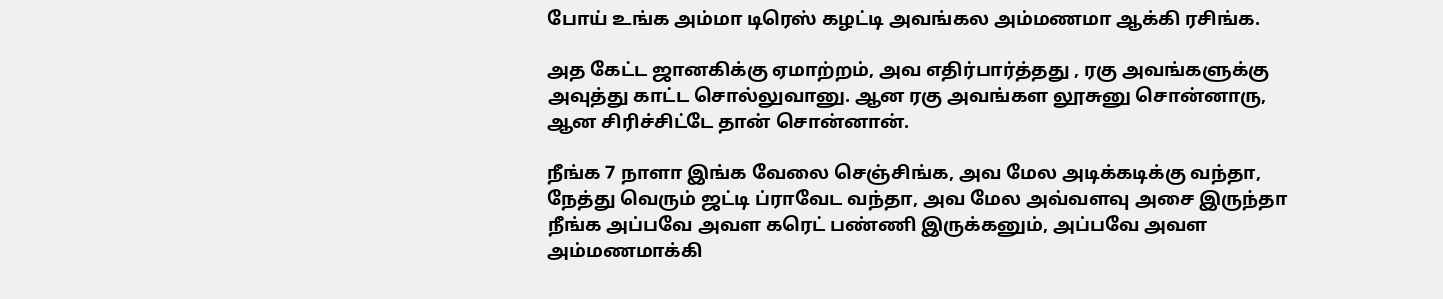போய் உங்க அம்மா டிரெஸ் கழட்டி அவங்கல அம்மணமா ஆக்கி ரசிங்க.

அத கேட்ட ஜானகிக்கு ஏமாற்றம், அவ எதிர்பார்த்தது , ரகு அவங்களுக்கு அவுத்து காட்ட சொல்லுவானு. ஆன ரகு அவங்கள லூசுனு சொன்னாரு, ஆன சிரிச்சிட்டே தான் சொன்னான்.

நீங்க 7 நாளா இங்க வேலை செஞ்சிங்க, அவ மேல அடிக்கடிக்கு வந்தா, நேத்து வெரும் ஜட்டி ப்ராவேட வந்தா, அவ மேல அவ்வளவு அசை இருந்தா நீங்க அப்பவே அவள கரெட் பண்ணி இருக்கனும், அப்பவே அவள அம்மணமாக்கி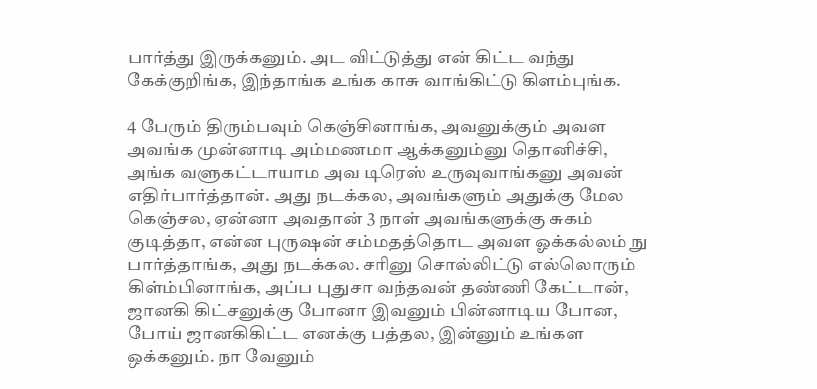பார்த்து இருக்கனும். அட விட்டுத்து என் கிட்ட வந்து கேக்குறிங்க, இந்தாங்க உங்க காசு வாங்கிட்டு கிளம்புங்க.

4 பேரும் திரும்பவும் கெஞ்சினாங்க, அவனுக்கும் அவள அவங்க முன்னாடி அம்மணமா ஆக்கனும்னு தொனிச்சி, அங்க வளுகட்டாயாம அவ டிரெஸ் உருவுவாங்கனு அவன் எதிர்பார்த்தான். அது நடக்கல, அவங்களும் அதுக்கு மேல கெஞ்சல, ஏன்னா அவதான் 3 நாள் அவங்களுக்கு சுகம் குடித்தா, என்ன புருஷன் சம்மதத்தொட அவள ஓக்கல்லம் நு பார்த்தாங்க, அது நடக்கல. சரினு சொல்லிட்டு எல்லொரும் கிள்ம்பினாங்க, அப்ப புதுசா வந்தவன் தண்ணி கேட்டான், ஜானகி கிட்சனுக்கு போனா இவனும் பின்னாடிய போன, போய் ஜானகிகிட்ட எனக்கு பத்தல, இன்னும் உங்கள ஒக்கனும். நா வேனும்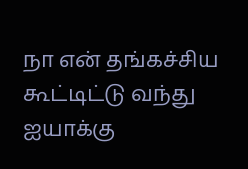நா என் தங்கச்சிய கூட்டிட்டு வந்து ஐயாக்கு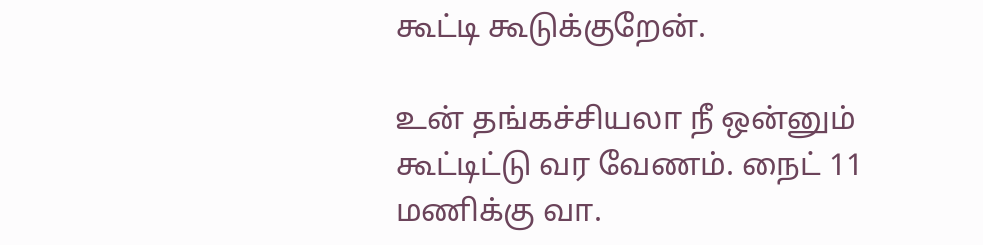கூட்டி கூடுக்குறேன்.

உன் தங்கச்சியலா நீ ஒன்னும் கூட்டிட்டு வர வேணம். நைட் 11 மணிக்கு வா.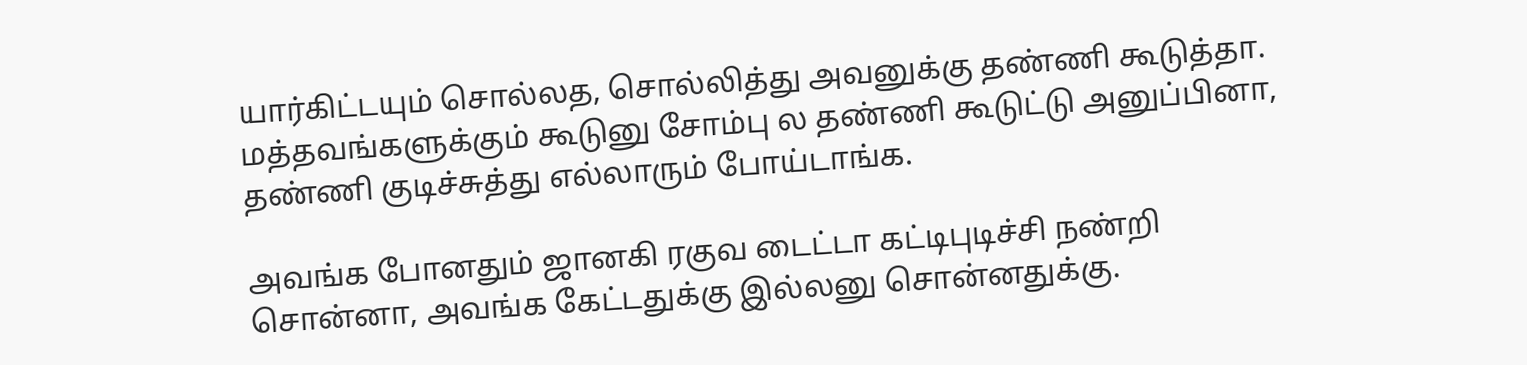யார்கிட்டயும் சொல்லத, சொல்லித்து அவனுக்கு தண்ணி கூடுத்தா. மத்தவங்களுக்கும் கூடுனு சோம்பு ல தண்ணி கூடுட்டு அனுப்பினா, தண்ணி குடிச்சுத்து எல்லாரும் போய்டாங்க.

அவங்க போனதும் ஜானகி ரகுவ டைட்டா கட்டிபுடிச்சி நண்றி சொன்னா, அவங்க கேட்டதுக்கு இல்லனு சொன்னதுக்கு.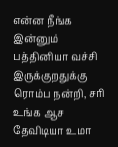என்ன நீங்க இன்னும் பத்தினியா வச்சி இருக்குறதுக்கு ரொம்ப நன்றி, சரி உங்க ஆச தேவிடியா உமா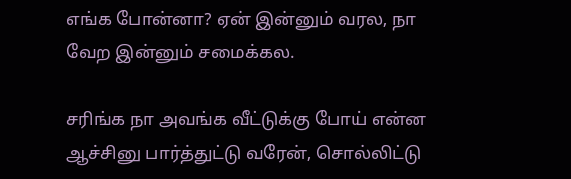எங்க போன்னா? ஏன் இன்னும் வரல, நா வேற இன்னும் சமைக்கல.

சரிங்க நா அவங்க வீட்டுக்கு போய் என்ன ஆச்சினு பார்த்துட்டு வரேன், சொல்லிட்டு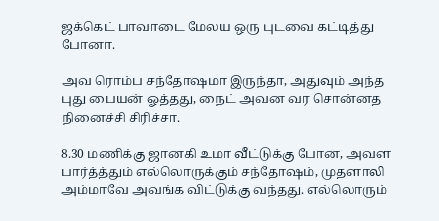ஜக்கெட் பாவாடை மேலய ஒரு புடவை கட்டித்து போனா.

அவ ரொம்ப சந்தோஷமா இருந்தா, அதுவும் அந்த புது பையன் ஓத்தது, நைட் அவன வர சொன்னத நினைச்சி சிரிச்சா.

8.30 மணிக்கு ஜானகி உமா வீட்டுக்கு போன, அவள பார்த்த்தும் எல்லொருக்கும் சந்தோஷம், முதளாலி அம்மாவே அவங்க விட்டுக்கு வந்தது. எல்லொரும்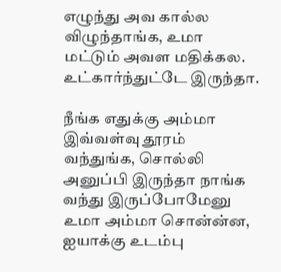எழுந்து அவ கால்ல விழுந்தாங்க, உமா மட்டும் அவள மதிக்கல. உட்கார்ந்துட்டே இருந்தா.

நீங்க எதுக்கு அம்மா இவ்வள்வு தூரம் வந்துங்க, சொல்லி அனுப்பி இருந்தா நாங்க வந்து இருப்போமேனு உமா அம்மா சொன்ன்ன, ஐயாக்கு உடம்பு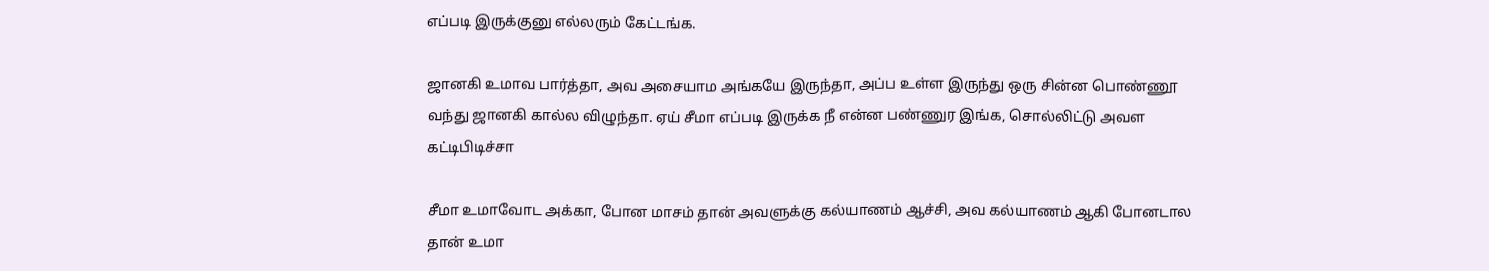எப்படி இருக்குனு எல்லரும் கேட்டங்க.

ஜானகி உமாவ பார்த்தா, அவ அசையாம அங்கயே இருந்தா, அப்ப உள்ள இருந்து ஒரு சின்ன பொண்ணூ வந்து ஜானகி கால்ல விழுந்தா. ஏய் சீமா எப்படி இருக்க நீ என்ன பண்ணுர இங்க, சொல்லிட்டு அவள கட்டிபிடிச்சா

சீமா உமாவோட அக்கா, போன மாசம் தான் அவளுக்கு கல்யாணம் ஆச்சி, அவ கல்யாணம் ஆகி போனடால தான் உமா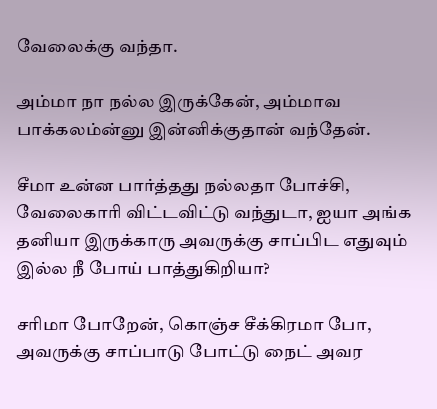வேலைக்கு வந்தா.

அம்மா நா நல்ல இருக்கேன், அம்மாவ பாக்கலம்ன்னு இன்னிக்குதான் வந்தேன்.

சீமா உன்ன பார்த்தது நல்லதா போச்சி, வேலைகாரி விட்டவிட்டு வந்துடா, ஐயா அங்க தனியா இருக்காரு அவருக்கு சாப்பிட எதுவும் இல்ல நீ போய் பாத்துகிறியா?

சரிமா போறேன், கொஞ்ச சீக்கிரமா போ, அவருக்கு சாப்பாடு போட்டு நைட் அவர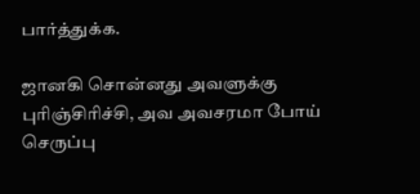பார்த்துக்க.

ஜானகி சொன்னது அவளுக்கு புரிஞ்சிரிச்சி, அவ அவசரமா போய் செருப்பு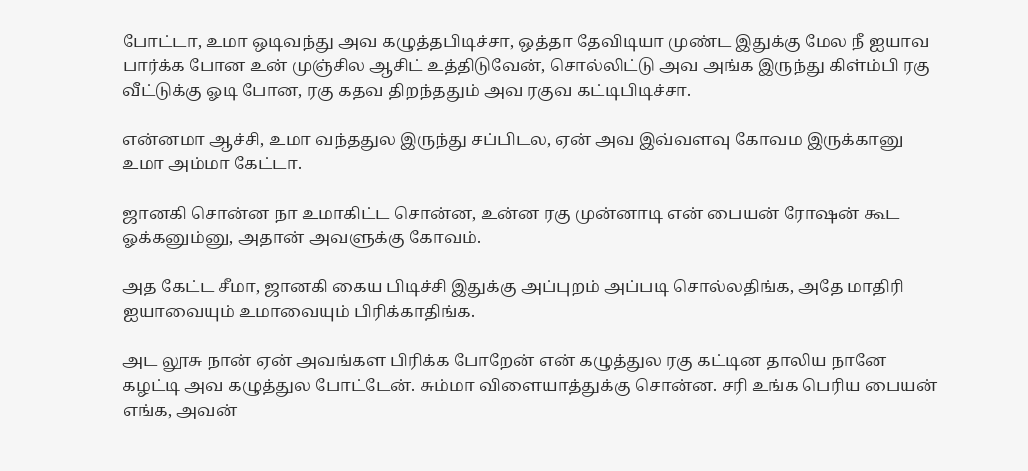போட்டா, உமா ஒடிவந்து அவ கழுத்தபிடிச்சா, ஒத்தா தேவிடியா முண்ட இதுக்கு மேல நீ ஐயாவ பார்க்க போன உன் முஞ்சில ஆசிட் உத்திடுவேன், சொல்லிட்டு அவ அங்க இருந்து கிள்ம்பி ரகு வீட்டுக்கு ஓடி போன, ரகு கதவ திறந்ததும் அவ ரகுவ கட்டிபிடிச்சா.

என்னமா ஆச்சி, உமா வந்ததுல இருந்து சப்பிடல, ஏன் அவ இவ்வளவு கோவம இருக்கானு உமா அம்மா கேட்டா.

ஜானகி சொன்ன நா உமாகிட்ட சொன்ன, உன்ன ரகு முன்னாடி என் பையன் ரோஷன் கூட ஓக்கனும்னு, அதான் அவளுக்கு கோவம்.

அத கேட்ட சீமா, ஜானகி கைய பிடிச்சி இதுக்கு அப்புறம் அப்படி சொல்லதிங்க, அதே மாதிரி ஐயாவையும் உமாவையும் பிரிக்காதிங்க.

அட லூசு நான் ஏன் அவங்கள பிரிக்க போறேன் என் கழுத்துல ரகு கட்டின தாலிய நானே கழட்டி அவ கழுத்துல போட்டேன். சும்மா விளையாத்துக்கு சொன்ன. சரி உங்க பெரிய பையன் எங்க, அவன்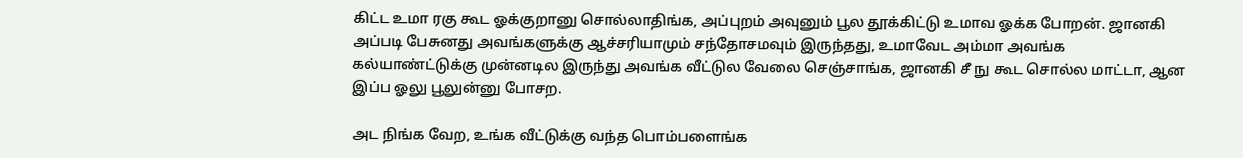கிட்ட உமா ரகு கூட ஓக்குறானு சொல்லாதிங்க, அப்புறம் அவுனும் பூல தூக்கிட்டு உமாவ ஓக்க போறன். ஜானகி அப்படி பேசுனது அவங்களுக்கு ஆச்சரியாமும் சந்தோசமவும் இருந்தது, உமாவேட அம்மா அவங்க கல்யாண்ட்டுக்கு முன்னடில இருந்து அவங்க வீட்டுல வேலை செஞ்சாங்க, ஜானகி சீ நு கூட சொல்ல மாட்டா, ஆன இப்ப ஓலு பூலுன்னு போசற.

அட நிங்க வேற, உங்க வீட்டுக்கு வந்த பொம்பளைங்க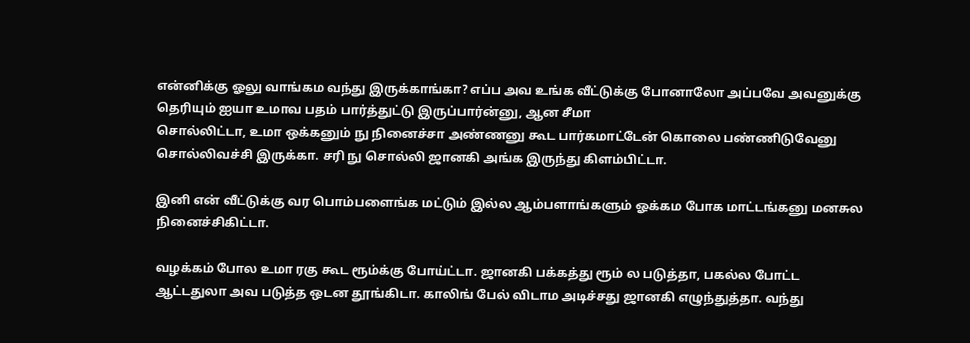என்னிக்கு ஓலு வாங்கம வந்து இருக்காங்கா? எப்ப அவ உங்க வீட்டுக்கு போனாலோ அப்பவே அவனுக்கு தெரியும் ஐயா உமாவ பதம் பார்த்துட்டு இருப்பார்ன்னு, ஆன சீமா
சொல்லிட்டா, உமா ஒக்கனும் நு நினைச்சா அண்ணனு கூட பார்கமாட்டேன் கொலை பண்ணிடுவேனு சொல்லிவச்சி இருக்கா. சரி நு சொல்லி ஜானகி அங்க இருந்து கிளம்பிட்டா.

இனி என் வீட்டுக்கு வர பொம்பளைங்க மட்டும் இல்ல ஆம்பளாங்களும் ஓக்கம போக மாட்டங்கனு மனசுல நினைச்சிகிட்டா.

வழக்கம் போல உமா ரகு கூட ரூம்க்கு போய்ட்டா. ஜானகி பக்கத்து ரூம் ல படுத்தா, பகல்ல போட்ட ஆட்டதுலா அவ படுத்த ஒடன தூங்கிடா. காலிங் பேல் விடாம அடிச்சது ஜானகி எழுந்துத்தா. வந்து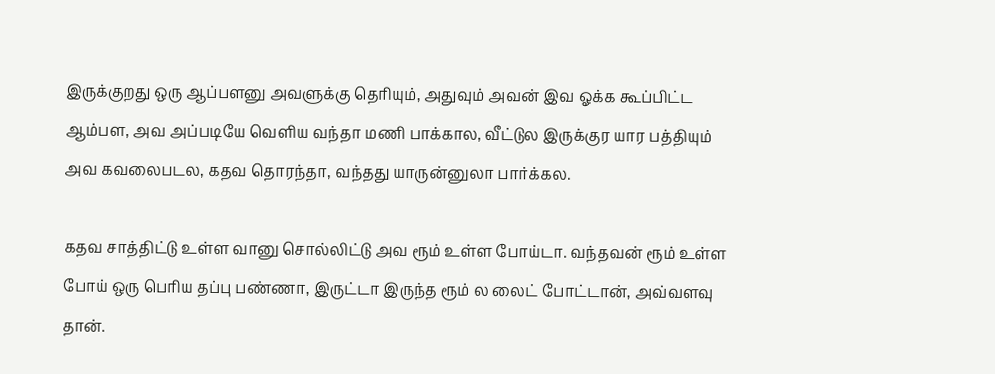இருக்குறது ஒரு ஆப்பளனு அவளுக்கு தெரியும், அதுவும் அவன் இவ ஓக்க கூப்பிட்ட ஆம்பள, அவ அப்படியே வெளிய வந்தா மணி பாக்கால, வீட்டுல இருக்குர யார பத்தியும் அவ கவலைபடல, கதவ தொரந்தா, வந்தது யாருன்னுலா பார்க்கல.

கதவ சாத்திட்டு உள்ள வானு சொல்லிட்டு அவ ரூம் உள்ள போய்டா. வந்தவன் ரூம் உள்ள போய் ஒரு பெரிய தப்பு பண்ணா, இருட்டா இருந்த ரூம் ல லைட் போட்டான், அவ்வளவு தான்.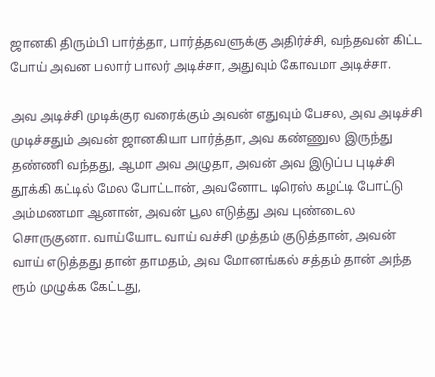ஜானகி திரும்பி பார்த்தா, பார்த்தவளுக்கு அதிர்ச்சி, வந்தவன் கிட்ட போய் அவன பலார் பாலர் அடிச்சா, அதுவும் கோவமா அடிச்சா.

அவ அடிச்சி முடிக்குர வரைக்கும் அவன் எதுவும் பேசல, அவ அடிச்சி முடிச்சதும் அவன் ஜானகியா பார்த்தா, அவ கண்ணுல இருந்து தண்ணி வந்தது, ஆமா அவ அழுதா, அவன் அவ இடுப்ப புடிச்சி தூக்கி கட்டில் மேல போட்டான், அவனோட டிரெஸ் கழட்டி போட்டு அம்மணமா ஆனான், அவன் பூல எடுத்து அவ புண்டைல சொருகுனா. வாய்யோட வாய் வச்சி முத்தம் குடுத்தான், அவன் வாய் எடுத்தது தான் தாமதம், அவ மோனங்கல் சத்தம் தான் அந்த ரூம் முழுக்க கேட்டது,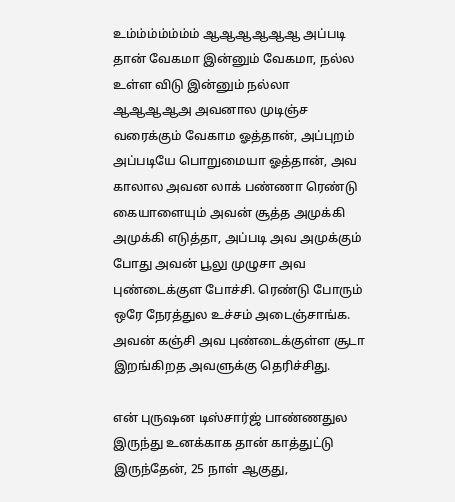உம்ம்ம்ம்ம்ம்ம் ஆஆஆஆஆஆ அப்படி தான் வேகமா இன்னும் வேகமா, நல்ல உள்ள விடு இன்னும் நல்லா ஆஆஆஆஅ அவனால முடிஞ்ச வரைக்கும் வேகாம ஓத்தான், அப்புறம் அப்படியே பொறுமையா ஓத்தான், அவ காலால அவன லாக் பண்ணா ரெண்டு கையாளையும் அவன் சூத்த அமுக்கி அமுக்கி எடுத்தா, அப்படி அவ அமுக்கும் போது அவன் பூலு முழுசா அவ புண்டைக்குள போச்சி. ரெண்டு போரும் ஒரே நேரத்துல உச்சம் அடைஞ்சாங்க. அவன் கஞ்சி அவ புண்டைக்குள்ள சூடா இறங்கிறத அவளுக்கு தெரிச்சிது.

என் புருஷன டிஸ்சார்ஜ் பாண்ணதுல இருந்து உனக்காக தான் காத்துட்டு இருந்தேன், 25 நாள் ஆகுது,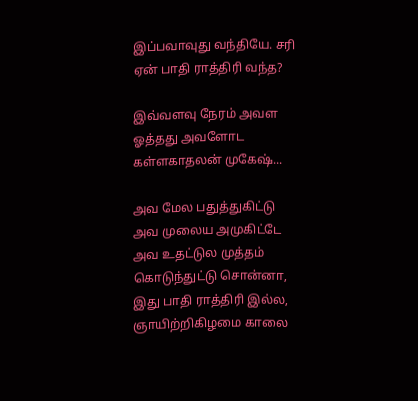இப்பவாவுது வந்தியே. சரி ஏன் பாதி ராத்திரி வந்த?

இவ்வளவு நேரம் அவள ஓத்தது அவளோட கள்ளகாதலன் முகேஷ்...

அவ மேல பதுத்துகிட்டு அவ முலைய அமுகிட்டே அவ உதட்டுல முத்தம் கொடுந்துட்டு சொன்னா, இது பாதி ராத்திரி இல்ல, ஞாயிற்றிகிழமை காலை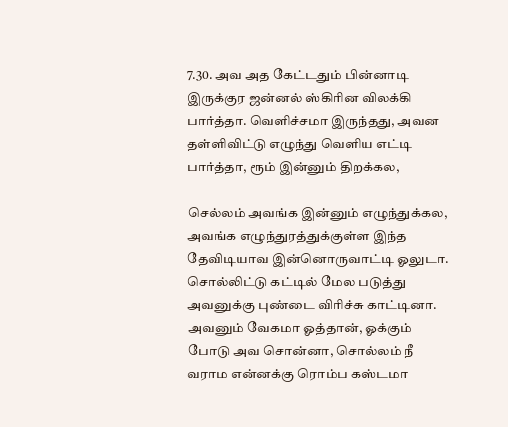7.30. அவ அத கேட்டதும் பின்னாடி இருக்குர ஜன்னல் ஸ்கிரின விலக்கி பார்த்தா. வெளிச்சமா இருந்தது, அவன தள்ளிவிட்டு எழுந்து வெளிய எட்டி பார்த்தா, ரூம் இன்னும் திறக்கல,

செல்லம் அவங்க இன்னும் எழுந்துக்கல, அவங்க எழுந்துரத்துக்குள்ள இந்த தேவிடியாவ இன்னொருவாட்டி ஓலுடா. சொல்லிட்டு கட்டில் மேல படுத்து அவனுக்கு புண்டை விரிச்சு காட்டினா. அவனும் வேகமா ஓத்தான், ஓக்கும் போடு அவ சொன்னா, சொல்லம் நீ வராம என்னக்கு ரொம்ப கஸ்டமா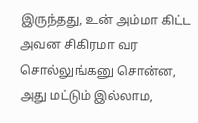இருந்தது, உன் அம்மா கிட்ட அவன சிகிரமா வர சொல்லுங்கனு சொன்ன, அது மட்டும் இல்லாம,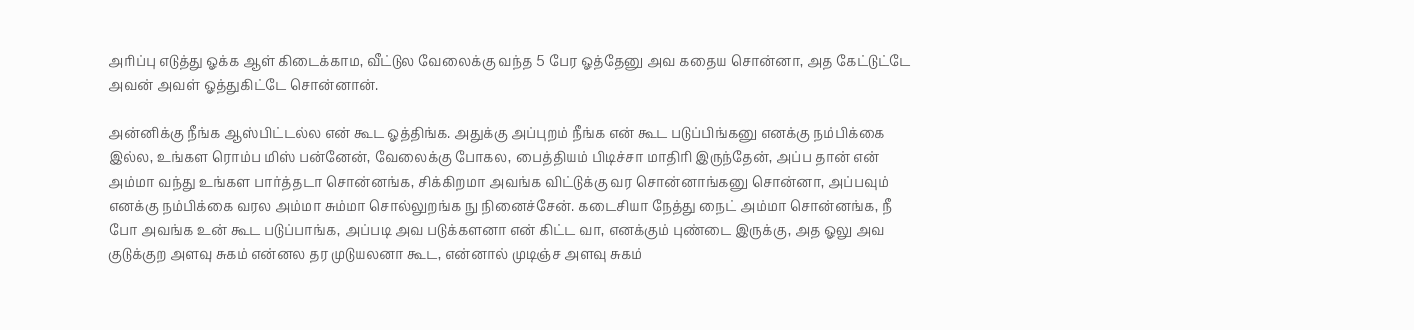அரிப்பு எடுத்து ஓக்க ஆள் கிடைக்காம, வீட்டுல வேலைக்கு வந்த 5 பேர ஓத்தேனு அவ கதைய சொன்னா, அத கேட்டுட்டே அவன் அவள் ஓத்துகிட்டே சொன்னான்.

அன்னிக்கு நீங்க ஆஸ்பிட்டல்ல என் கூட ஓத்திங்க. அதுக்கு அப்புறம் நீங்க என் கூட படுப்பிங்கனு எனக்கு நம்பிக்கை இல்ல, உங்கள ரொம்ப மிஸ் பன்னேன், வேலைக்கு போகல, பைத்தியம் பிடிச்சா மாதிரி இருந்தேன், அப்ப தான் என் அம்மா வந்து உங்கள பார்த்தடா சொன்னங்க, சிக்கிறமா அவங்க விட்டுக்கு வர சொன்னாங்கனு சொன்னா, அப்பவும் எனக்கு நம்பிக்கை வரல அம்மா சும்மா சொல்லுறங்க நு நினைச்சேன். கடைசியா நேத்து நைட் அம்மா சொன்னங்க, நீ போ அவங்க உன் கூட படுப்பாங்க, அப்படி அவ படுக்களனா என் கிட்ட வா, எனக்கும் புண்டை இருக்கு, அத ஓலு அவ குடுக்குற அளவு சுகம் என்னல தர முடுயலனா கூட, என்னால் முடிஞ்ச அளவு சுகம்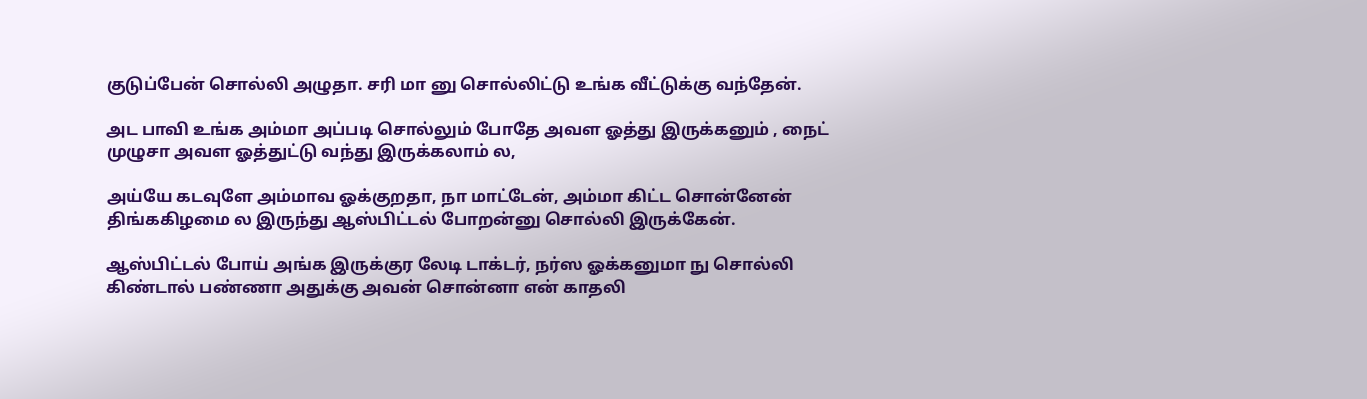குடுப்பேன் சொல்லி அழுதா. சரி மா னு சொல்லிட்டு உங்க வீட்டுக்கு வந்தேன்.

அட பாவி உங்க அம்மா அப்படி சொல்லும் போதே அவள ஓத்து இருக்கனும் , நைட் முழுசா அவள ஓத்துட்டு வந்து இருக்கலாம் ல,

அய்யே கடவுளே அம்மாவ ஓக்குறதா, நா மாட்டேன், அம்மா கிட்ட சொன்னேன் திங்ககிழமை ல இருந்து ஆஸ்பிட்டல் போறன்னு சொல்லி இருக்கேன்.

ஆஸ்பிட்டல் போய் அங்க இருக்குர லேடி டாக்டர், நர்ஸ ஓக்கனுமா நு சொல்லி கிண்டால் பண்ணா அதுக்கு அவன் சொன்னா என் காதலி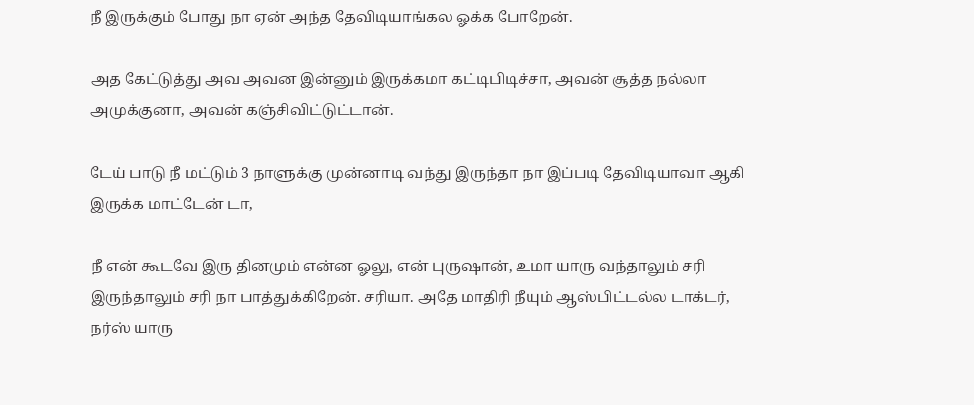நீ இருக்கும் போது நா ஏன் அந்த தேவிடியாங்கல ஓக்க போறேன்.

அத கேட்டுத்து அவ அவன இன்னும் இருக்கமா கட்டிபிடிச்சா, அவன் சூத்த நல்லா அமுக்குனா, அவன் கஞ்சிவிட்டுட்டான்.

டேய் பாடு நீ மட்டும் 3 நாளுக்கு முன்னாடி வந்து இருந்தா நா இப்படி தேவிடியாவா ஆகி இருக்க மாட்டேன் டா,

நீ என் கூடவே இரு தினமும் என்ன ஓலு, என் புருஷான், உமா யாரு வந்தாலும் சரி இருந்தாலும் சரி நா பாத்துக்கிறேன். சரியா. அதே மாதிரி நீயும் ஆஸ்பிட்டல்ல டாக்டர், நர்ஸ் யாரு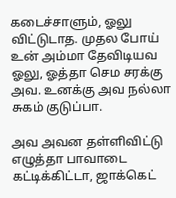கடைச்சாளும், ஓலு விட்டுடாத. முதல போய் உன் அம்மா தேவிடியவ ஓலு, ஓத்தா செம சரக்கு அவ. உனக்கு அவ நல்லா சுகம் குடுப்பா.

அவ அவன தள்ளிவிட்டு எழுத்தா பாவாடை கட்டிக்கிட்டா, ஜாக்கெட்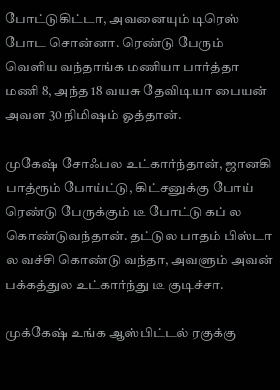போட்டுகிட்டா, அவனையும் டிரெஸ் போட சொன்னா. ரெண்டு பேரும் வெளிய வந்தாங்க மணியா பார்த்தா மணி 8, அந்த 18 வயசு தேவிடியா பையன் அவள 30 நிமிஷம் ஓத்தான்.

முகேஷ் சோஃபல உட்கார்ந்தான், ஜானகி பாத்ரூம் போய்ட்டு, கிட்சனுக்கு போய் ரெண்டு பேருக்கும் டீ போட்டு கப் ல கொண்டுவந்தான். தட்டுல பாதம் பிஸ்டா ல வச்சி கொண்டு வந்தா, அவளும் அவன் பக்கத்துல உட்கார்ந்து டீ குடிச்சா.

முக்கேஷ் உங்க ஆஸ்பிட்டல் ரகுக்கு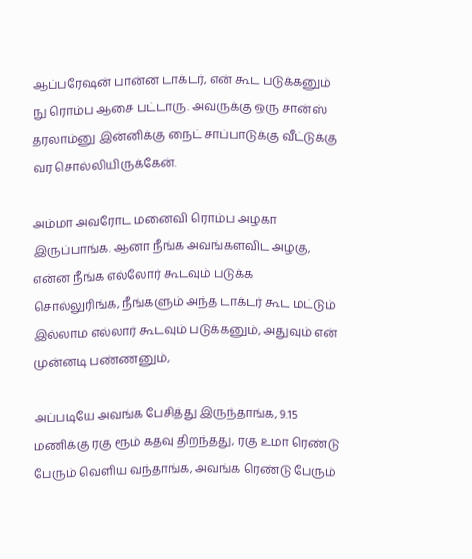ஆப்பரேஷன் பான்ன டாக்டர், என் கூட படுக்கனும் நு ரொம்ப ஆசை பட்டாரு. அவருக்கு ஒரு சான்ஸ் தரலாம்னு இன்னிக்கு நைட் சாப்பாடுக்கு வீட்டுக்கு வர சொல்லியிருக்கேன்.

அம்மா அவரோட மனைவி ரொம்ப அழகா இருப்பாங்க. ஆனா நீங்க அவங்களவிட அழகு, என்ன நீங்க எல்லோர் கூடவும் படுக்க சொல்லுரிங்க, நீங்களும் அந்த டாக்டர் கூட மட்டும் இல்லாம எல்லார் கூடவும் படுக்கனும், அதுவும் என் முன்னடி பண்ணனும்,

அப்படியே அவங்க பேசித்து இருந்தாங்க, 9.15 மணிக்கு ரகு ரூம் கதவு திறந்தது, ரகு உமா ரெண்டு பேரும் வெளிய வந்தாங்க, அவங்க ரெண்டு பேரும்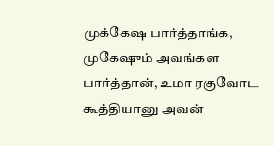முக்கேஷ பார்த்தாங்க, முகேஷும் அவங்கள பார்த்தான், உமா ரகுவோட கூத்தியானு அவன்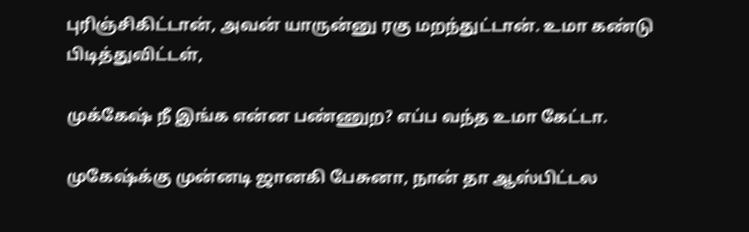புரிஞ்சிகிட்டான், அவன் யாருன்னு ரகு மறந்துட்டான். உமா கண்டு பிடித்துவிட்டள்,

முக்கேஷ் நீ இங்க என்ன பண்ணுற? எப்ப வந்த உமா கேட்டா.

முகேஷ்க்கு முன்னடி ஜானகி பேசுனா, நான் தா ஆஸ்பிட்டல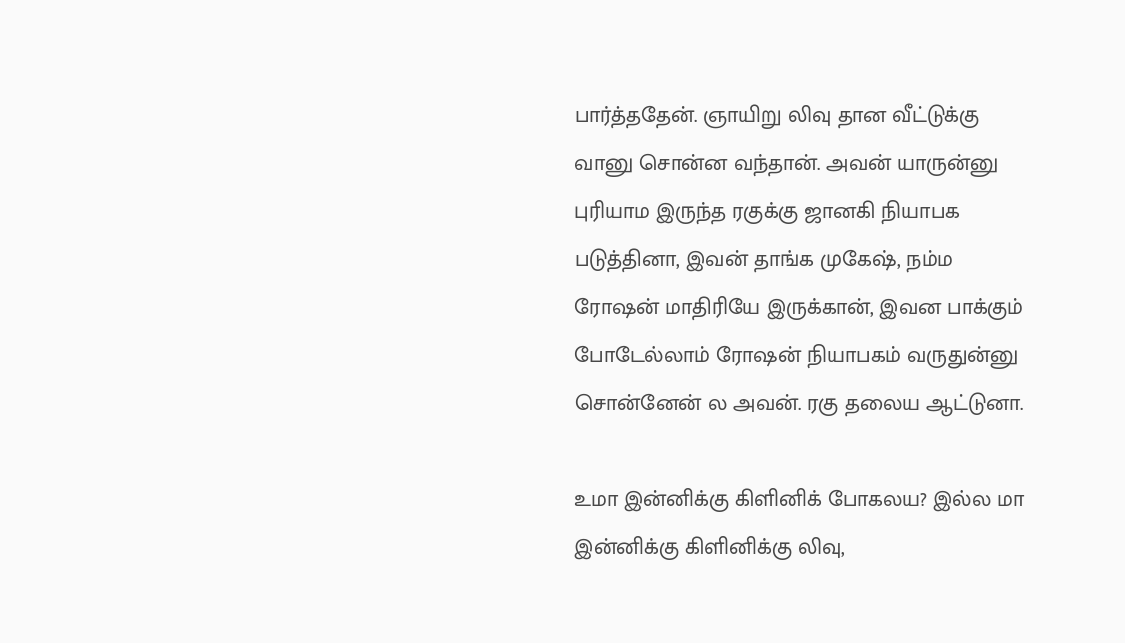பார்த்ததேன். ஞாயிறு லிவு தான வீட்டுக்கு வானு சொன்ன வந்தான். அவன் யாருன்னு புரியாம இருந்த ரகுக்கு ஜானகி நியாபக படுத்தினா, இவன் தாங்க முகேஷ், நம்ம ரோஷன் மாதிரியே இருக்கான், இவன பாக்கும் போடேல்லாம் ரோஷன் நியாபகம் வருதுன்னு சொன்னேன் ல அவன். ரகு தலைய ஆட்டுனா.

உமா இன்னிக்கு கிளினிக் போகலய? இல்ல மா இன்னிக்கு கிளினிக்கு லிவு,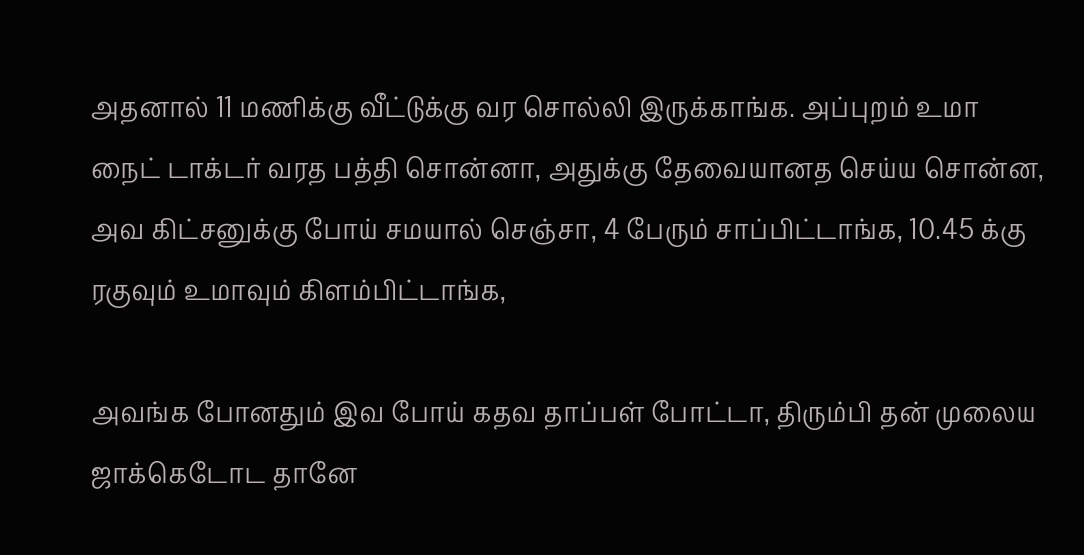அதனால் 11 மணிக்கு வீட்டுக்கு வர சொல்லி இருக்காங்க. அப்புறம் உமா நைட் டாக்டர் வரத பத்தி சொன்னா, அதுக்கு தேவையானத செய்ய சொன்ன, அவ கிட்சனுக்கு போய் சமயால் செஞ்சா, 4 பேரும் சாப்பிட்டாங்க, 10.45 க்கு ரகுவும் உமாவும் கிளம்பிட்டாங்க,

அவங்க போனதும் இவ போய் கதவ தாப்பள் போட்டா, திரும்பி தன் முலைய ஜாக்கெடோட தானே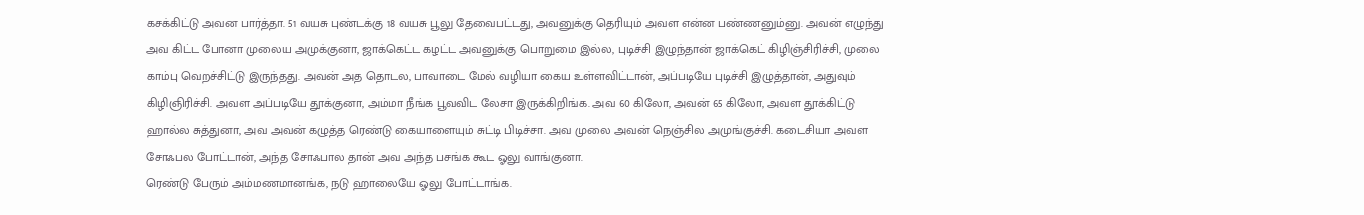கசக்கிட்டு அவன பார்த்தா. 51 வயசு புண்டக்கு 18 வயசு பூலு தேவைபட்டது, அவனுக்கு தெரியும் அவள என்ன பண்ணனும்னு. அவன் எழுந்து அவ கிட்ட போனா முலைய அமுக்குனா, ஜாக்கெட்ட கழட்ட அவனுக்கு பொறுமை இல்ல, புடிச்சி இழுந்தான் ஜாக்கெட் கிழிஞ்சிரிச்சி, முலை காம்பு வெறச்சிட்டு இருந்தது. அவன் அத தொடல, பாவாடை மேல் வழியா கைய உள்ளவிட்டான், அப்படியே புடிச்சி இழுத்தான், அதுவும் கிழிஞிரிச்சி. அவள அப்படியே தூக்குனா, அம்மா நீங்க பூவவிட லேசா இருக்கிறிங்க. அவ 60 கிலோ, அவன் 65 கிலோ, அவள தூக்கிட்டு ஹால்ல சுத்துனா, அவ அவன் கழுத்த ரெண்டு கையாளையும் சுட்டி பிடிச்சா. அவ முலை அவன் நெஞ்சில அமுங்குச்சி. கடைசியா அவள சோஃபல போட்டான், அந்த சோஃபால தான் அவ அந்த பசங்க கூட ஓலு வாங்குனா.
ரெண்டு பேரும் அம்மணமானங்க, நடு ஹாலையே ஓலு போட்டாங்க.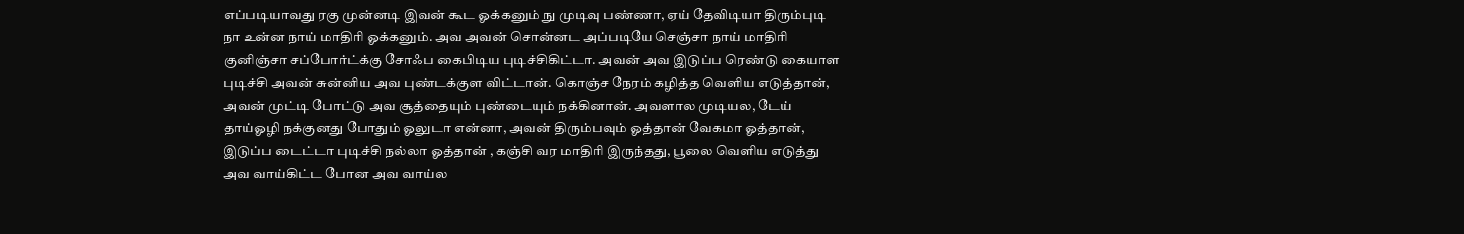எப்படியாவது ரகு முன்னடி இவன் கூட ஓக்கனும் நு முடிவு பண்ணா, ஏய் தேவிடியா திரும்புடி நா உன்ன நாய் மாதிரி ஓக்கனும். அவ அவன் சொன்னட அப்படியே செஞ்சா நாய் மாதிரி குனிஞ்சா சப்போர்ட்க்கு சோஃப கைபிடிய புடிச்சிகிட்டா. அவன் அவ இடுப்ப ரெண்டு கையாள புடிச்சி அவன் சுன்னிய அவ புண்டக்குள விட்டான். கொஞ்ச நேரம் கழித்த வெளிய எடுத்தான், அவன் முட்டி போட்டு அவ சூத்தையும் புண்டையும் நக்கினான். அவளால முடியல, டேய் தாய்ஓழி நக்குனது போதும் ஓலுடா என்னா, அவன் திரும்பவும் ஓத்தான் வேகமா ஓத்தான், இடுப்ப டைட்டா புடிச்சி நல்லா ஓத்தான் , கஞ்சி வர மாதிரி இருந்தது, பூலை வெளிய எடுத்து அவ வாய்கிட்ட போன அவ வாய்ல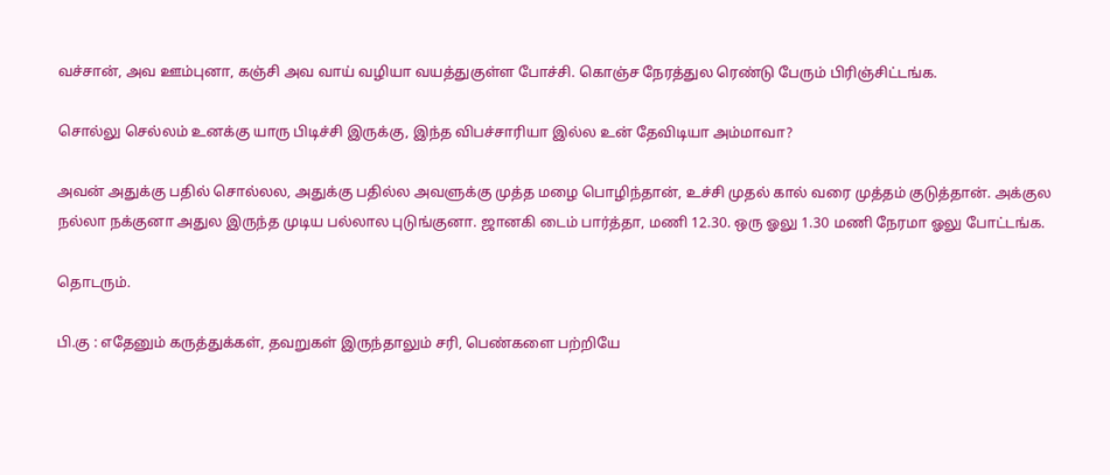வச்சான், அவ ஊம்புனா, கஞ்சி அவ வாய் வழியா வயத்துகுள்ள போச்சி. கொஞ்ச நேரத்துல ரெண்டு பேரும் பிரிஞ்சிட்டங்க.

சொல்லு செல்லம் உனக்கு யாரு பிடிச்சி இருக்கு, இந்த விபச்சாரியா இல்ல உன் தேவிடியா அம்மாவா?

அவன் அதுக்கு பதில் சொல்லல, அதுக்கு பதில்ல அவளுக்கு முத்த மழை பொழிந்தான், உச்சி முதல் கால் வரை முத்தம் குடுத்தான். அக்குல நல்லா நக்குனா அதுல இருந்த முடிய பல்லால புடுங்குனா. ஜானகி டைம் பார்த்தா, மணி 12.30. ஒரு ஓலு 1.30 மணி நேரமா ஓலு போட்டங்க.

தொடரும்.

பி.கு : எதேனும் கருத்துக்கள், தவறுகள் இருந்தாலும் சரி, பெண்களை பற்றியே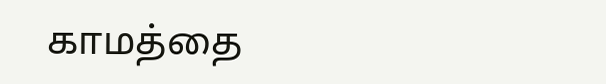காமத்தை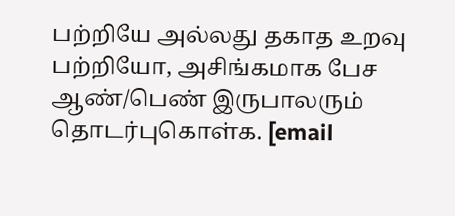பற்றியே அல்லது தகாத உறவு பற்றியோ, அசிங்கமாக பேச ஆண்/பெண் இருபாலரும் தொடர்புகொள்க. [email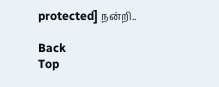protected] நன்றி..

Back
Top